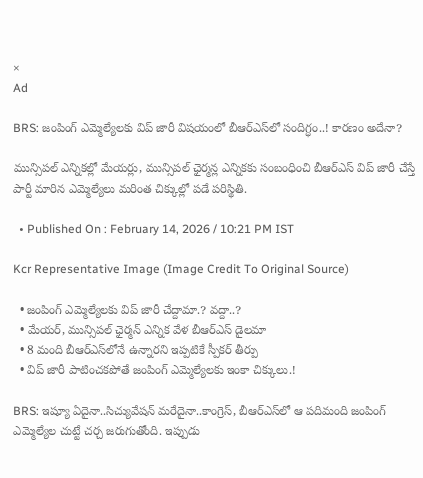×
Ad

BRS: జంపింగ్ ఎమ్మెల్యేలకు విప్ జారీ విషయంలో బీఆర్ఎస్‌లో సందిగ్ధం..! కారణం అదేనా?

మున్సిపల్ ఎన్నికల్లో మేయర్లు, మున్సిపల్ ఛైర్మన్ల ఎన్నికకు సంబంధించి బీఆర్‌ఎస్ విప్ జారీ చేస్తే పార్టీ మారిన ఎమ్మెల్యేలు మరింత చిక్కుల్లో పడే పరిస్థితి.

  • Published On : February 14, 2026 / 10:21 PM IST

Kcr Representative Image (Image Credit To Original Source)

  • జంపింగ్ ఎమ్మెల్యేలకు విప్‌ జారీ చేద్దామా.? వద్దా..?
  • మేయర్, మున్సిపల్ ఛైర్మన్‌ ఎన్నిక వేళ బీఆర్ఎస్ డైలమా
  • 8 మంది బీఆర్ఎస్‌లోనే ఉన్నారని ఇప్పటికే స్పీకర్ తీర్పు
  • విప్ జారీ పాటించకపోతే జంపింగ్‌ ఎమ్మెల్యేలకు ఇంకా చిక్కులు.!

BRS: ఇష్యూ ఏదైనా..సిచ్యువేషన్‌ మరేదైనా..కాంగ్రెస్, బీఆర్ఎస్‌లో ఆ పదిమంది జంపింగ్‌ ఎమ్మెల్యేల చుట్టే చర్చ జరుగుతోంది. ఇప్పుడు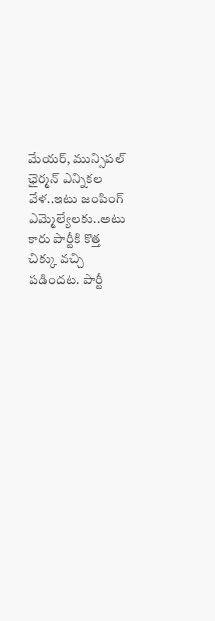మేయర్, మున్సిపల్ ఛైర్మన్‌ ఎన్నికల వేళ..ఇటు జంపింగ్‌ ఎమ్మెల్యేలకు..అటు కారు పార్టీకి కొత్త చిక్కు వచ్చి పడిందట. పార్టీ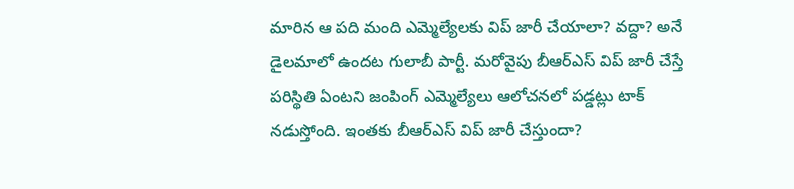మారిన ఆ పది మంది ఎమ్మెల్యేలకు విప్ జారీ చేయాలా? వద్దా? అనే డైలమాలో ఉందట గులాబీ పార్టీ. మరోవైపు బీఆర్ఎస్‌ విప్ జారీ చేస్తే పరిస్థితి ఏంటని జంపింగ్‌ ఎమ్మెల్యేలు ఆలోచనలో పడ్డట్లు టాక్ నడుస్తోంది. ఇంతకు బీఆర్ఎస్ విప్ జారీ చేస్తుందా?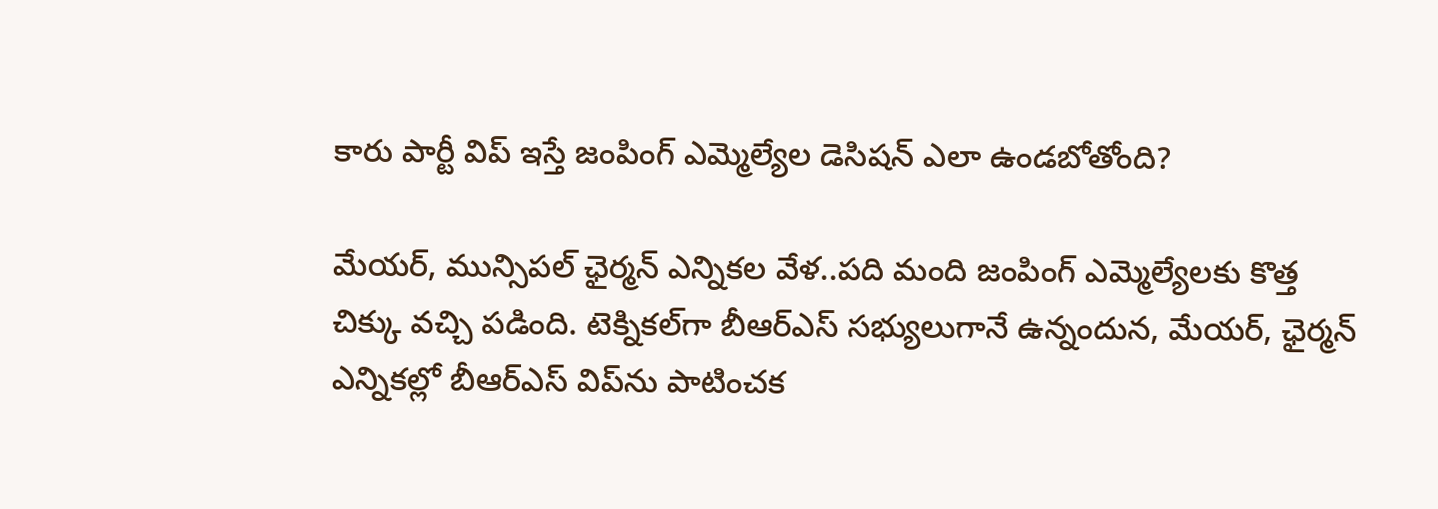కారు పార్టీ విప్ ఇస్తే జంపింగ్‌ ఎమ్మెల్యేల డెసిషన్‌ ఎలా ఉండబోతోంది?

మేయర్, మున్సిపల్ ఛైర్మన్‌ ఎన్నికల వేళ..పది మంది జంపింగ్‌ ఎమ్మెల్యేలకు కొత్త చిక్కు వచ్చి పడింది. టెక్నికల్‌గా బీఆర్‌ఎస్ సభ్యులుగానే ఉన్నందున, మేయర్, ఛైర్మన్‌ ఎన్నికల్లో బీఆర్ఎస్‌ విప్‌ను పాటించక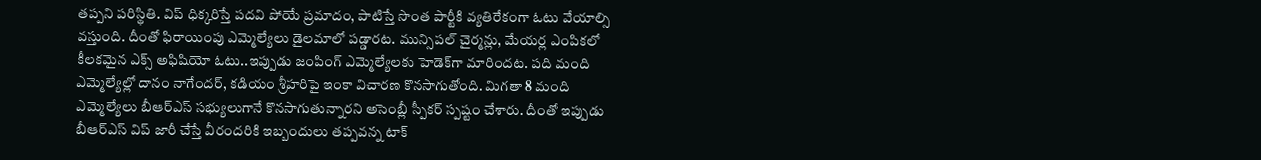తప్పని పరిస్థితి. విప్ ధిక్కరిస్తే పదవి పోయే ప్రమాదం, పాటిస్తే సొంత పార్టీకి వ్యతిరేకంగా ఓటు వేయాల్సి వస్తుంది. దీంతో ఫిరాయింపు ఎమ్మెల్యేలు డైలమాలో పడ్డారట. మున్సిపల్ చైర్మన్లు, మేయర్ల ఎంపికలో కీలకమైన ఎక్స్ అఫిషియో ఓటు..ఇప్పుడు జంపింగ్‌ ఎమ్మెల్యేలకు హెడెక్‌గా మారిందట. పది మంది ఎమ్మెల్యేల్లో దానం నాగేందర్, కడియం శ్రీహరిపై ఇంకా విచారణ కొనసాగుతోంది. మిగతా 8 మంది ఎమ్మెల్యేలు బీఆర్‌ఎస్ సభ్యులుగానే కొనసాగుతున్నారని అసెంబ్లీ స్పీకర్ స్పష్టం చేశారు. దీంతో ఇప్పుడు బీఆర్ఎస్ విప్ జారీ చేస్తే వీరందరికి ఇబ్బందులు తప్పవన్న టాక్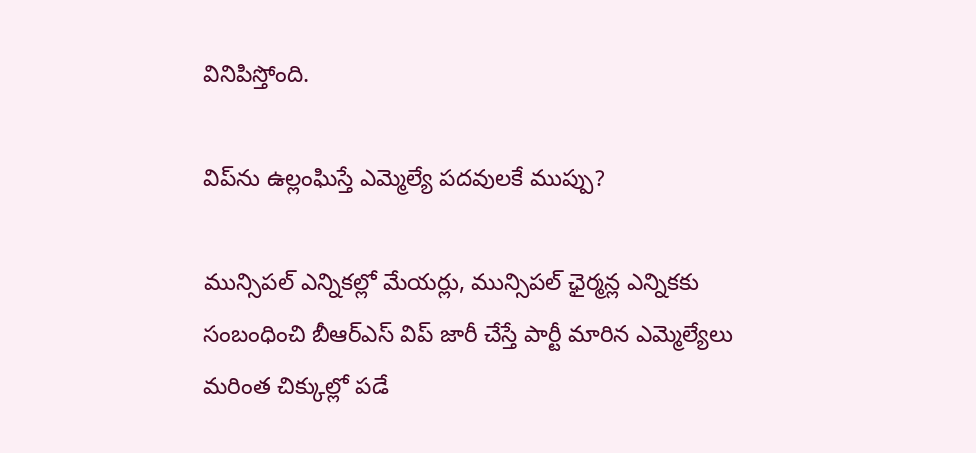వినిపిస్తోంది.

విప్‌ను ఉల్లంఘిస్తే ఎమ్మెల్యే పదవులకే ముప్పు?

మున్సిపల్ ఎన్నికల్లో మేయర్లు, మున్సిపల్ ఛైర్మన్ల ఎన్నికకు సంబంధించి బీఆర్‌ఎస్ విప్ జారీ చేస్తే పార్టీ మారిన ఎమ్మెల్యేలు మరింత చిక్కుల్లో పడే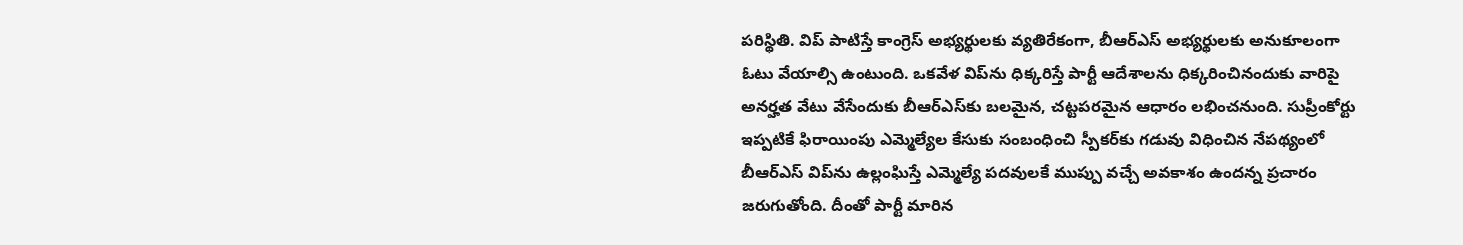పరిస్థితి. విప్ పాటిస్తే కాంగ్రెస్ అభ్యర్థులకు వ్యతిరేకంగా, బీఆర్‌ఎస్ అభ్యర్థులకు అనుకూలంగా ఓటు వేయాల్సి ఉంటుంది. ఒకవేళ విప్‌ను ధిక్కరిస్తే పార్టీ ఆదేశాలను ధిక్కరించినందుకు వారిపై అనర్హత వేటు వేసేందుకు బీఆర్‌ఎస్‌కు బలమైన, చట్టపరమైన ఆధారం లభించనుంది. సుప్రీంకోర్టు ఇప్పటికే ఫిరాయింపు ఎమ్మెల్యేల కేసుకు సంబంధించి స్పీకర్‌కు గడువు విధించిన నేపథ్యంలో బీఆర్ఎస్ విప్‌ను ఉల్లంఘిస్తే ఎమ్మెల్యే పదవులకే ముప్పు వచ్చే అవకాశం ఉందన్న ప్రచారం జరుగుతోంది. దీంతో పార్టీ మారిన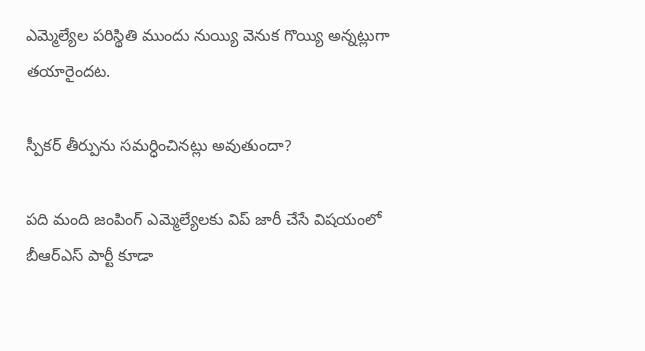ఎమ్మెల్యేల పరిస్థితి ముందు నుయ్యి వెనుక గొయ్యి అన్నట్లుగా తయారైందట.

స్పీకర్ తీర్పును సమర్ధించినట్లు అవుతుందా?

పది మంది జంపింగ్ ఎమ్మెల్యేలకు విప్ జారీ చేసే విషయంలో బీఆర్ఎస్ పార్టీ కూడా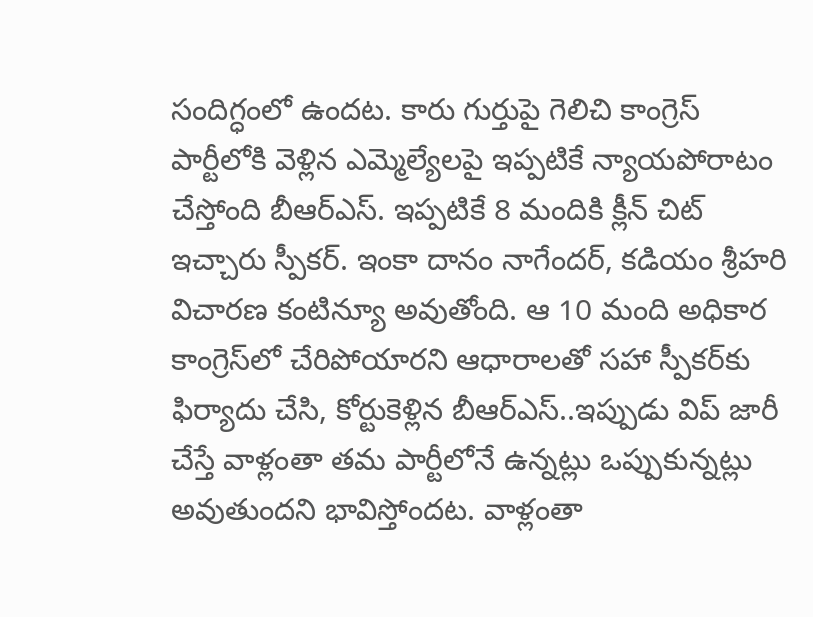సందిగ్ధంలో ఉందట. కారు గుర్తుపై గెలిచి కాంగ్రెస్ పార్టీలోకి వెళ్లిన ఎమ్మెల్యేలపై ఇప్పటికే న్యాయపోరాటం చేస్తోంది బీఆర్ఎస్. ఇప్పటికే 8 మందికి క్లీన్ చిట్ ఇచ్చారు స్పీకర్‌. ఇంకా దానం నాగేందర్, కడియం శ్రీహరి విచారణ కంటిన్యూ అవుతోంది. ఆ 10 మంది అధికార కాంగ్రెస్‌లో చేరిపోయారని ఆధారాలతో సహా స్పీకర్‌కు ఫిర్యాదు చేసి, కోర్టుకెళ్లిన బీఆర్ఎస్..ఇప్పుడు విప్ జారీ చేస్తే వాళ్లంతా తమ పార్టీలోనే ఉన్నట్లు ఒప్పుకున్నట్లు అవుతుందని భావిస్తోందట. వాళ్లంతా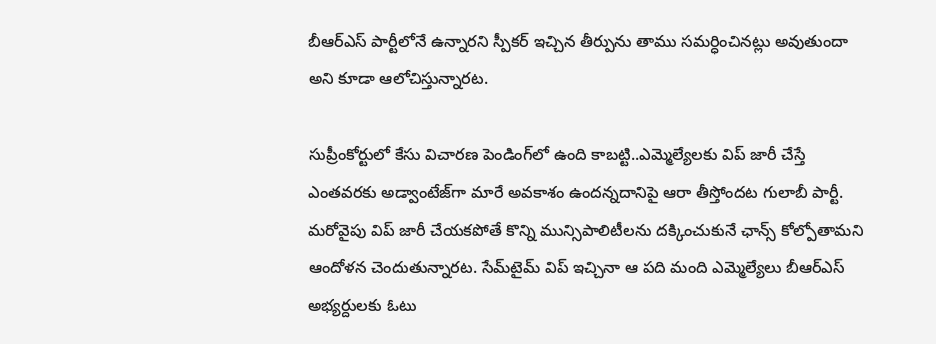బీఆర్ఎస్ పార్టీలోనే ఉన్నారని స్పీకర్ ఇచ్చిన తీర్పును తాము సమర్ధించినట్లు అవుతుందా అని కూడా ఆలోచిస్తున్నారట.

సుప్రీంకోర్టులో కేసు విచారణ పెండింగ్‌లో ఉంది కాబట్టి..ఎమ్మెల్యేలకు విప్ జారీ చేస్తే ఎంతవరకు అడ్వాంటేజ్‌గా మారే అవకాశం ఉందన్నదానిపై ఆరా తీస్తోందట గులాబీ పార్టీ. మరోవైపు విప్ జారీ చేయకపోతే కొన్ని మున్సిపాలిటీలను దక్కించుకునే ఛాన్స్ కోల్పోతామని ఆందోళన చెందుతున్నారట. సేమ్‌టైమ్‌ విప్ ఇచ్చినా ఆ పది మంది ఎమ్మెల్యేలు బీఆర్ఎస్ అభ్యర్దులకు ఓటు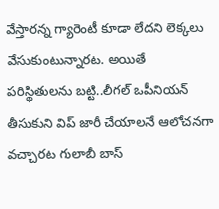వేస్తారన్న గ్యారెంటీ కూడా లేదని లెక్కలు వేసుకుంటున్నారట. అయితే పరిస్థితులను బట్టి..లీగల్ ఒపీనియన్‌ తీసుకుని విప్ జారీ చేయాలనే ఆలోచనగా వచ్చారట గులాబీ బాస్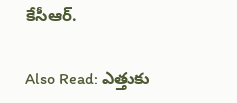కేసీఆర్.

Also Read: ఎత్తుకు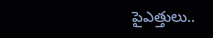పైఎత్తులు..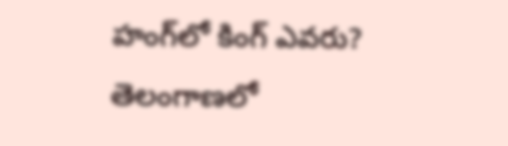హంగ్‌లో కింగ్‌ ఎవరు? తెలంగాణలో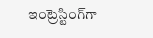ఇంట్రెస్టింగ్‌గా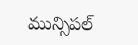మున్సిపల్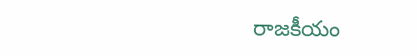రాజకీయం